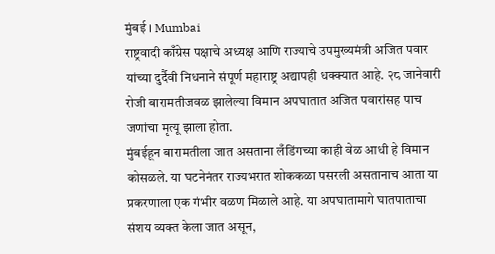मुंबई । Mumbai
राष्ट्रवादी काँग्रेस पक्षाचे अध्यक्ष आणि राज्याचे उपमुख्यमंत्री अजित पवार यांच्या दुर्दैवी निधनाने संपूर्ण महाराष्ट्र अद्यापही धक्क्यात आहे. २८ जानेवारी रोजी बारामतीजवळ झालेल्या विमान अपघातात अजित पवारांसह पाच जणांचा मृत्यू झाला होता.
मुंबईहून बारामतीला जात असताना लँडिंगच्या काही वेळ आधी हे विमान कोसळले. या घटनेनंतर राज्यभरात शोककळा पसरली असतानाच आता या प्रकरणाला एक गंभीर वळण मिळाले आहे. या अपघातामागे घातपाताचा संशय व्यक्त केला जात असून,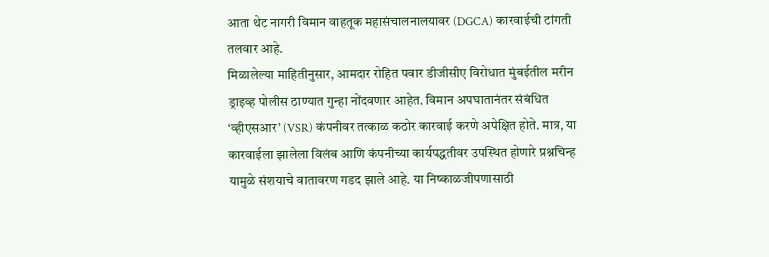आता थेट नागरी विमान वाहतूक महासंचालनालयावर (DGCA) कारवाईची टांगती तलवार आहे.
मिळालेल्या माहितीनुसार, आमदार रोहित पवार डीजीसीए विरोधात मुंबईतील मरीन ड्राइव्ह पोलीस ठाण्यात गुन्हा नोंदवणार आहेत. विमान अपघातानंतर संबंधित ‘व्हीएसआर’ (VSR) कंपनीवर तत्काळ कठोर कारवाई करणे अपेक्षित होते. मात्र, या कारवाईला झालेला विलंब आणि कंपनीच्या कार्यपद्धतीवर उपस्थित होणारे प्रश्नचिन्ह यामुळे संशयाचे वातावरण गडद झाले आहे. या निष्काळजीपणासाठी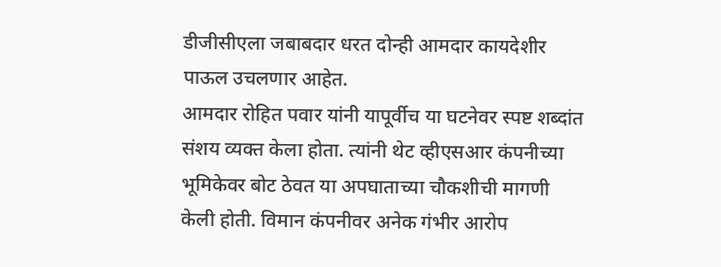डीजीसीएला जबाबदार धरत दोन्ही आमदार कायदेशीर पाऊल उचलणार आहेत.
आमदार रोहित पवार यांनी यापूर्वीच या घटनेवर स्पष्ट शब्दांत संशय व्यक्त केला होता. त्यांनी थेट व्हीएसआर कंपनीच्या भूमिकेवर बोट ठेवत या अपघाताच्या चौकशीची मागणी केली होती. विमान कंपनीवर अनेक गंभीर आरोप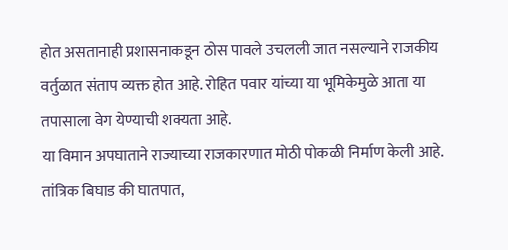होत असतानाही प्रशासनाकडून ठोस पावले उचलली जात नसल्याने राजकीय वर्तुळात संताप व्यक्त होत आहे. रोहित पवार यांच्या या भूमिकेमुळे आता या तपासाला वेग येण्याची शक्यता आहे.
या विमान अपघाताने राज्याच्या राजकारणात मोठी पोकळी निर्माण केली आहे. तांत्रिक बिघाड की घातपात,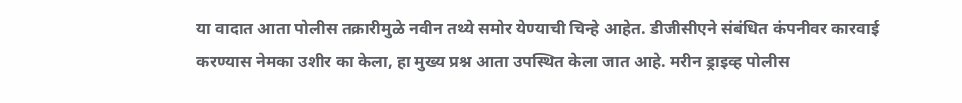या वादात आता पोलीस तक्रारीमुळे नवीन तथ्ये समोर येण्याची चिन्हे आहेत. डीजीसीएने संबंधित कंपनीवर कारवाई करण्यास नेमका उशीर का केला, हा मुख्य प्रश्न आता उपस्थित केला जात आहे. मरीन ड्राइव्ह पोलीस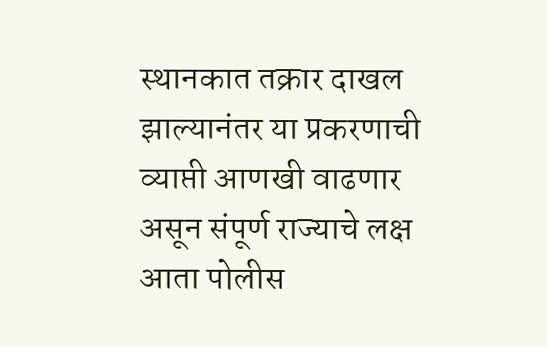स्थानकात तक्रार दाखल झाल्यानंतर या प्रकरणाची व्याप्ती आणखी वाढणार असून संपूर्ण राज्याचे लक्ष आता पोलीस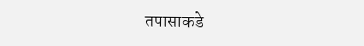तपासाकडे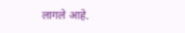लागले आहे.